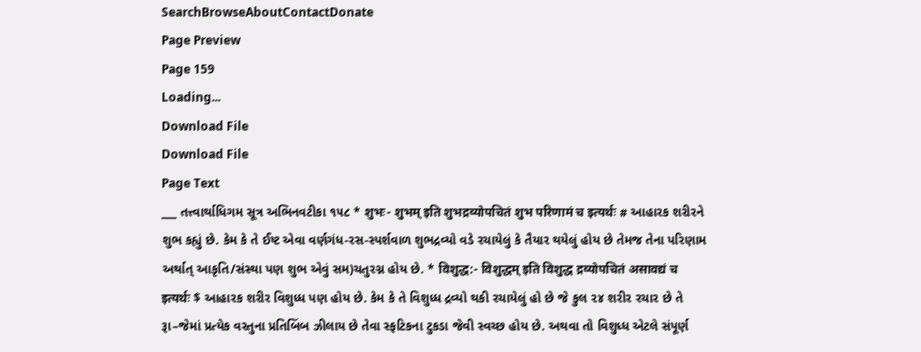SearchBrowseAboutContactDonate
Page Preview
Page 159
Loading...
Download File
Download File
Page Text
___ તત્ત્વાર્થાધિગમ સૂત્ર અભિનવટીકા ૧૫૮ * शुभः- शुभम् इति शुभद्रव्योपचितं शुभ परिणामं च इत्यर्थः # આહારક શરીરને શુભ કહ્યું છે. કેમ કે તે ઈષ્ટ એવા વર્ણગંધ-રસ-સ્પર્શવાળ શુભદ્રવ્યો વડે રચાયેલું કે તૈયાર થયેલું હોય છે તેમજ તેના પરિણામ અર્થાત્ આકૃતિ/સંસ્થા પણ શુભ એવું સમ)ચતુરગ્ન હોય છે. * विशुद्ध:- विशुद्धम् इति विशुद्ध द्रव्योपचितं असावद्यं च इत्यर्थः $ આહારક શરીર વિશુધ્ધ પણ હોય છે. કેમ કે તે વિશુધ્ધ દ્રવ્યો થકી રચાયેલું હો છે જે કુલ ૨૪ શરીર રચાર છે તે રૂા–જેમાં પ્રત્યેક વસ્તુના પ્રતિબિંબ ઝીલાય છે તેવા સ્ફટિકના ટુકડા જેવી સ્વચ્છ હોય છે. અથવા તો વિશુધ્ધ એટલે સંપૂર્ણ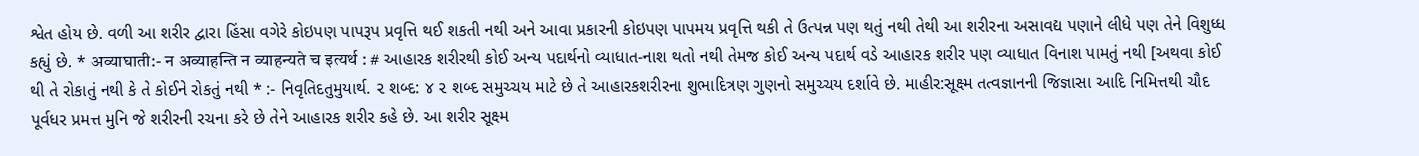શ્વેત હોય છે. વળી આ શરીર દ્વારા હિંસા વગેરે કોઇપણ પાપરૂપ પ્રવૃત્તિ થઈ શકતી નથી અને આવા પ્રકારની કોઇપણ પાપમય પ્રવૃત્તિ થકી તે ઉત્પન્ન પણ થતું નથી તેથી આ શરીરના અસાવદ્ય પણાને લીધે પણ તેને વિશુધ્ધ કહ્યું છે. * अव्याघाती:- न अव्याहन्ति न व्याहन्यते च इत्यर्थ : # આહારક શરીરથી કોઈ અન્ય પદાર્થનો વ્યાધાત-નાશ થતો નથી તેમજ કોઈ અન્ય પદાર્થ વડે આહારક શરીર પણ વ્યાધાત વિનાશ પામતું નથી [અથવા કોઈ થી તે રોકાતું નથી કે તે કોઈને રોકતું નથી * :- નિવૃતિદતુમુયાર્થ. ૨ શબ્દ: ૪ ૨ શબ્દ સમુચ્ચય માટે છે તે આહારકશરીરના શુભાદિત્રણ ગુણનો સમુચ્ચય દર્શાવે છે. માહીર:સૂક્ષ્મ તત્વજ્ઞાનની જિજ્ઞાસા આદિ નિમિત્તથી ચૌદ પૂર્વધર પ્રમત્ત મુનિ જે શરીરની રચના કરે છે તેને આહારક શરીર કહે છે. આ શરીર સૂક્ષ્મ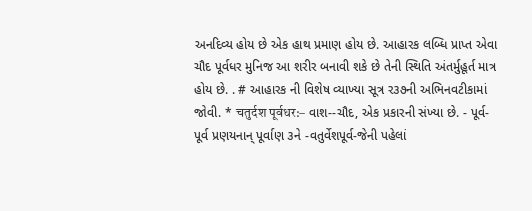અનદિવ્ય હોય છે એક હાથ પ્રમાણ હોય છે. આહારક લબ્ધિ પ્રાપ્ત એવા ચૌદ પૂર્વધર મુનિજ આ શરીર બનાવી શકે છે તેની સ્થિતિ અંતર્મુહૂર્ત માત્ર હોય છે. . # આહારક ની વિશેષ વ્યાખ્યા સૂત્ર ર૩૭ની અભિનવટીકામાં જોવી. * चतुर्दश पूर्वधर:– વાશ--ચૌદ, એક પ્રકારની સંખ્યા છે. - પૂર્વ- પૂર્વ પ્રણયનાન્ પૂર્વાણ ૩ને -વતુર્વેશપૂર્વ-જેની પહેલાં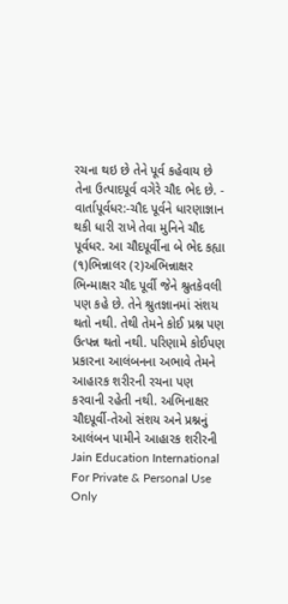રચના થઇ છે તેને પૂર્વ કહેવાય છે તેના ઉત્પાદપૂર્વ વગેરે ચૌદ ભેદ છે. - વાર્તાપૂર્વધર:-ચૌદ પૂર્વને ધારણાજ્ઞાન થકી ધારી રાખે તેવા મુનિને ચૌદ પૂર્વધર. આ ચૌદપૂર્વીના બે ભેદ કહ્યા (૧)ભિન્નાલર (૨)અભિન્નાક્ષર ભિન્માક્ષર ચૌદ પૂર્વી જેને શ્રુતકેવલી પણ કહે છે. તેને શ્રુતજ્ઞાનમાં સંશય થતો નથી. તેથી તેમને કોઈ પ્રશ્ન પણ ઉત્પન્ન થતો નથી. પરિણામે કોઈપણ પ્રકારના આલંબનના અભાવે તેમને આહારક શરીરની રચના પણ કરવાની રહેતી નથી. અભિનાક્ષર ચૌદપૂર્વી-તેઓ સંશય અને પ્રશ્નનું આલંબન પામીને આહારક શરીરની Jain Education International For Private & Personal Use Only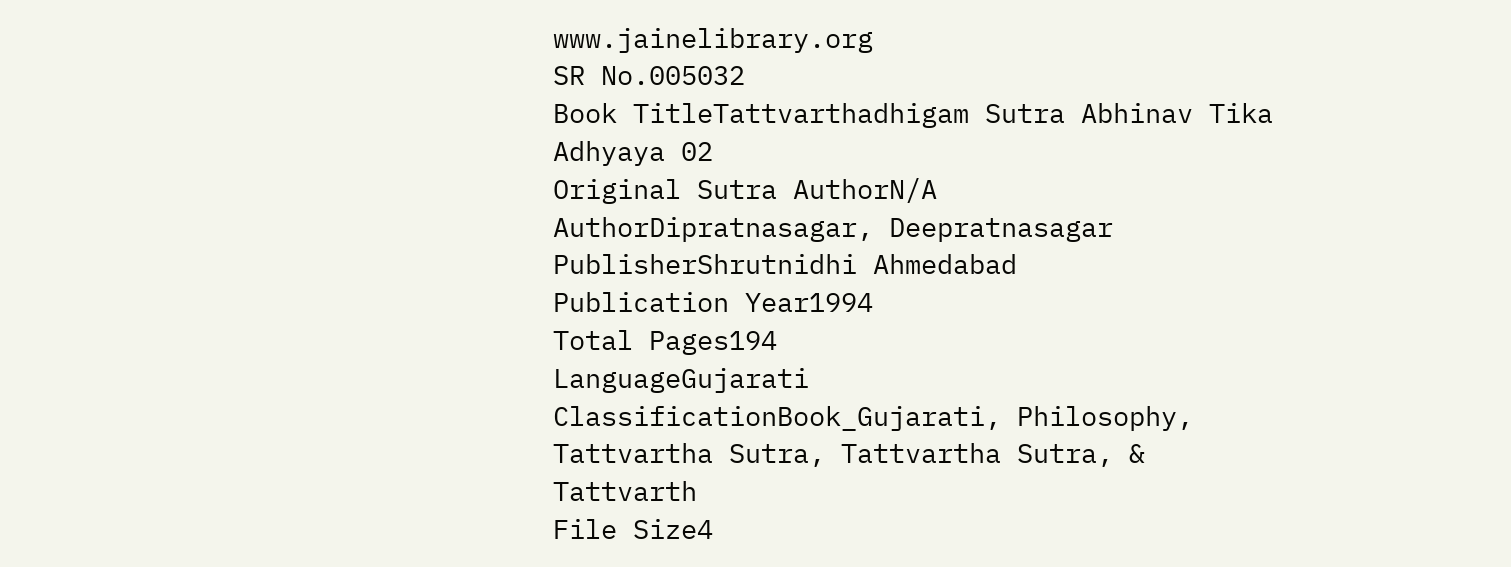www.jainelibrary.org
SR No.005032
Book TitleTattvarthadhigam Sutra Abhinav Tika Adhyaya 02
Original Sutra AuthorN/A
AuthorDipratnasagar, Deepratnasagar
PublisherShrutnidhi Ahmedabad
Publication Year1994
Total Pages194
LanguageGujarati
ClassificationBook_Gujarati, Philosophy, Tattvartha Sutra, Tattvartha Sutra, & Tattvarth
File Size4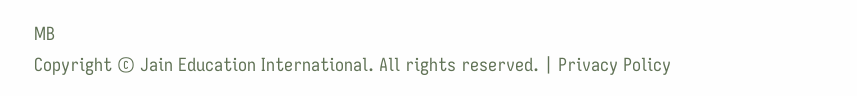MB
Copyright © Jain Education International. All rights reserved. | Privacy Policy